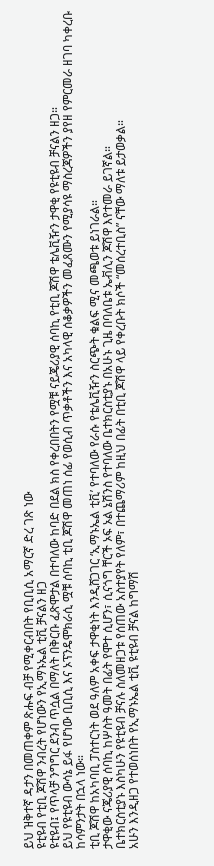ይህ ዝቅተኛ ዳታን በመጠቀም ጽሑፍ ብቻ የሚቀርብበት የቢቢሲ አማርኛ ድረ ገጽ ነው
ዩቲዩብ የቲቢ ጆሽዋ ንብረት የሆነውን የኢማኑኤል ቲቪ ቻናልን ዘጋ
ዩቲዩብ፤ የጥላቻ ንግግር ደንብ ጥሷል በማለት በቅርቡ ፈጽሞታል በተባለው ከባድ በደል ክስ የቀረበበትን የሟቹ ናይጄሪያዊ ሰባኪ የቲቢ ጆሽዋ ቴሌቪዥን ታዋቂ የዩቲዩብ ቻናልን ዘጋ።
ይህ የዩቲዩብ ውሳኔ ይፋ የሆነው ቢቢሲ እና ኦፕንዴሞክራሲ ሟቹ ሰባኪ ቲቢ ጆሽዋ መጠነ ሰፊ የወሲብ ጥቃቶችን እና አካላዊ ሰቆቃዎችን መፈጸሙን የሚያሳዩ ማስረጃዎችን ያየዘ የምርመራ ዘገባ ካቀረቡ ከሳምንታት በኋላ ነው።
ቲቢ ጆሽዋ ከአካባቢ ፓስተርነት ወደ ዓለም አቀፍ ታዋቂነት እንዲሸጋገር ‘ኢማኑኤል ቲቪ’ የተባለው የራሱ የቴሌቪዥን ስርጭት ቁልፍ ሚና መጫወቱ ይነገራል።
ታዋቂው ናጄሪያዊ ሰባኪ ከሦስት ዓመት በፊት የሞተ ሲሆን፣ ሲናጎግ ቸርች ኦፍ ኦል ኔሽንስ የተባለው ቤተክርስቲያኑ በአሁኑ ጊዜ በባለቤቱ ኤቭሊን ጆሽዋ እየተመራ ይገኛል።
ቤተክርስቲያኑ እስካሁን የዩቲዩብ ቻናሉ ስለመዘጋቱ የሰጠው አስተያየት የለም፣ በተጨማሪም ከዚህ በፊት በቲቢ ጆሽዋ ላይ የቀረቡት ክሶች “መሰረተቢስ” ናቸው ማለቱ ይታወቃል።
አሁን እንዲዘጋ የተወሰነበት የኢማኑኤል ቲቪ ዩቲዩብ ቻናል ከግማሽ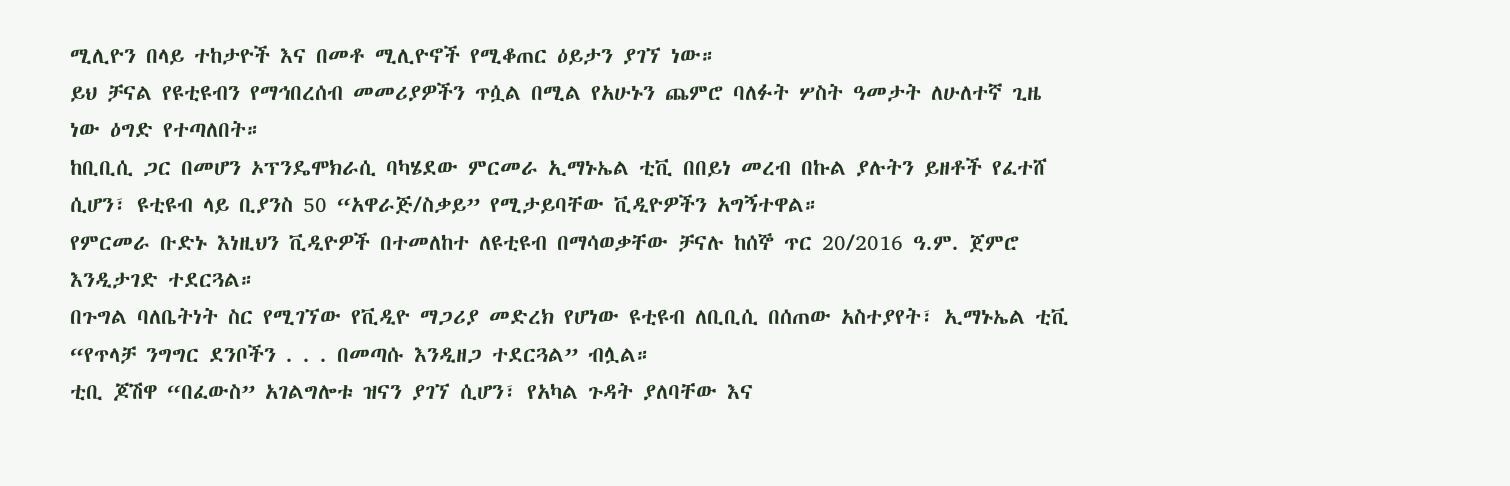ሚሊዮን በላይ ተከታዮች እና በመቶ ሚሊዮኖች የሚቆጠር ዕይታን ያገኘ ነው።
ይህ ቻናል የዩቲዩብን የማኅበረሰብ መመሪያዎችን ጥሷል በሚል የአሁኑን ጨምሮ ባለፉት ሦስት ዓመታት ለሁለተኛ ጊዜ ነው ዕግድ የተጣለበት።
ከቢቢሲ ጋር በመሆን ኦፕንዴሞክራሲ ባካሄደው ምርመራ ኢማኑኤል ቲቪ በበይነ መረብ በኩል ያሉትን ይዘቶች የፈተሸ ሲሆን፣ ዩቲዩብ ላይ ቢያንስ 50 “አዋራጅ/ስቃይ” የሚታይባቸው ቪዲዮዎችን አግኝተዋል።
የምርመራ ቡድኑ እነዚህን ቪዲዮዎች በተመለከተ ለዩቲዩብ በማሳወቃቸው ቻናሉ ከሰኞ ጥር 20/2016 ዓ.ም. ጀምሮ እንዲታገድ ተደርጓል።
በጉግል ባለቤትነት ስር የሚገኘው የቪዲዮ ማጋሪያ መድረክ የሆነው ዩቲዩብ ለቢቢሲ በሰጠው አስተያየት፣ ኢማኑኤል ቲቪ “የጥላቻ ንግግር ደንቦችን . . . በመጣሱ እንዲዘጋ ተደርጓል” ብሏል።
ቲቢ ጆሽዋ “በፈውስ” አገልግሎቱ ዝናን ያገኘ ሲሆን፣ የአካል ጉዳት ያለባቸው እና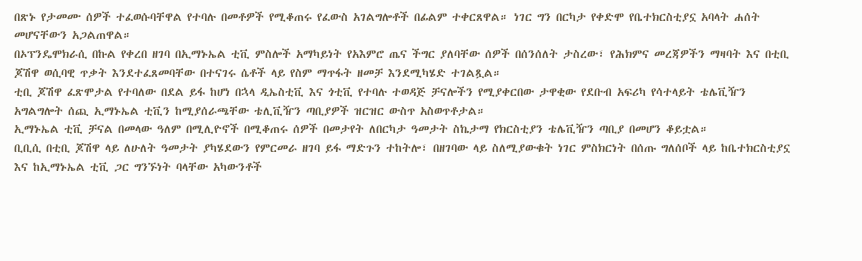በጽኑ የታመሙ ሰዎች ተፈወሱባቸዋል የተባሉ በመቶዎች የሚቆጠሩ የፈውስ አገልግሎቶች በፊልም ተቀርጸዋል። ነገር ግን በርካታ የቀድሞ የቤተክርስቲያኗ አባላት ሐሰት መሆናቸውን አጋልጠዋል።
በኦፕንዴሞክራሲ በኩል የቀረበ ዘገባ በኢማኑኤል ቲቪ ምስሎች አማካይነት የአእምሮ ጤና ችግር ያለባቸው ሰዎች በሰንሰለት ታስረው፣ የሕክምና መረጃዎችን ማዛባት እና በቲቢ ጆሽዋ ወሲባዊ ጥቃት እንደተፈጸመባቸው በተናገሩ ሴቶች ላይ የስም ማጥፋት ዘመቻ እንደሚካሄድ ተገልጿል።
ቲቢ ጆሽዋ ፈጽሞታል የተባለው በደል ይፋ ከሆነ በኋላ ዲኤስቲቪ እና ጎቲቪ የተባሉ ተወዳጅ ቻናሎችን የሚያቀርበው ታዋቂው የደቡብ አፍሪካ የሳተላይት ቴሌቪዥን አግልግሎት ሰጪ ኢማኑኤል ቲቪን ከሚያሰራጫቸው ቴሊቪዥን ጣቢያዎች ዝርዝር ውስጥ አስወጥቶታል።
ኢማኑኤል ቲቪ ቻናል በመላው ዓለም በሚሊዮኖች በሚቆጠሩ ሰዎች በመታየት ለበርካታ ዓመታት ስኬታማ የክርስቲያን ቴሌቪዥን ጣቢያ በመሆን ቆይቷል።
ቢቢሲ በቲቢ ጆሽዋ ላይ ለሁለት ዓመታት ያካሄደውን የምርመራ ዘገባ ይፋ ማድጉን ተከትሎ፣ በዘገባው ላይ ስለሚያውቁት ነገር ምስክርነት በሰጡ ግለሰቦች ላይ ከቤተክርስቲያኗ እና ከኢማኑኤል ቲቪ ጋር ግንኙነት ባላቸው አካውንቶች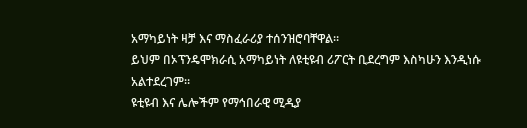አማካይነት ዛቻ እና ማስፈራሪያ ተሰንዝሮባቸዋል።
ይህም በኦፕንዴሞክራሲ አማካይነት ለዩቲዩብ ሪፖርት ቢደረግም እስካሁን እንዲነሱ አልተደረገም።
ዩቲዩብ እና ሌሎችም የማኅበራዊ ሚዲያ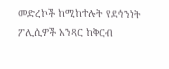መድረኮች ከሚከተሉት የደኅንነት ፖሊሲዎች አንጻር ከቅርብ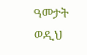ዓመታት ወዲህ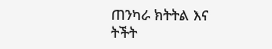ጠንካራ ክትትል እና ትችት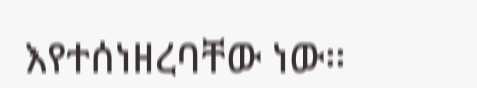እየተሰነዘረባቸው ነው።